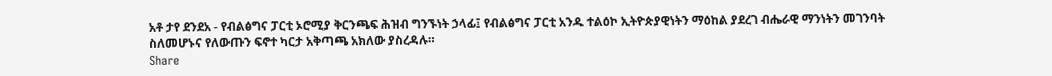አቶ ታየ ደንደአ - የብልፅግና ፓርቲ ኦሮሚያ ቅርንጫፍ ሕዝብ ግንኙነት ኃላፊ፤ የብልፅግና ፓርቲ አንዱ ተልዕኮ ኢትዮጵያዊነትን ማዕከል ያደረገ ብሔራዊ ማንነትን መገንባት ስለመሆኑና የለውጡን ፍኖተ ካርታ አቅጣጫ አክለው ያስረዳሉ።
Share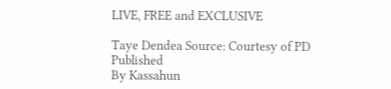LIVE, FREE and EXCLUSIVE

Taye Dendea Source: Courtesy of PD
Published
By Kassahun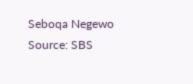Seboqa Negewo
Source: SBS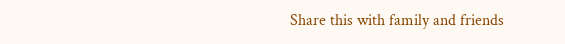Share this with family and friends